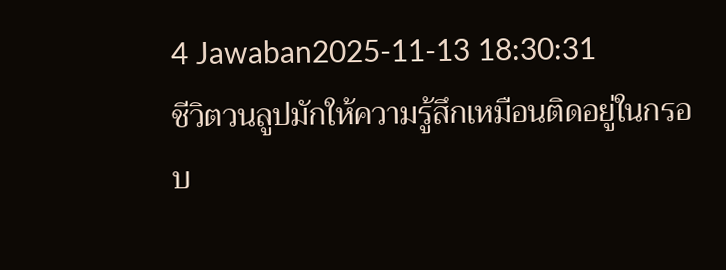4 Jawaban2025-11-13 18:30:31
ชีวิตวนลูปมักให้ความรู้สึกเหมือนติดอยู่ในกรอบ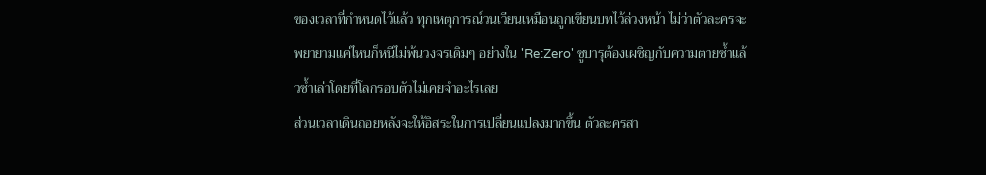ของเวลาที่กำหนดไว้แล้ว ทุกเหตุการณ์วนเวียนเหมือนถูกเขียนบทไว้ล่วงหน้า ไม่ว่าตัวละครจะพยายามแค่ไหนก็หนีไม่พ้นวงจรเดิมๆ อย่างใน 'Re:Zero' ซูบารุต้องเผชิญกับความตายซ้ำแล้วซ้ำเล่าโดยที่โลกรอบตัวไม่เคยจำอะไรเลย
ส่วนเวลาเดินถอยหลังจะให้อิสระในการเปลี่ยนแปลงมากขึ้น ตัวละครสา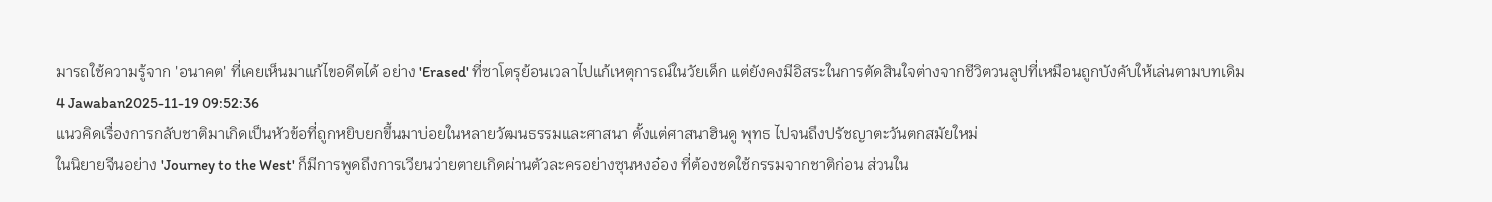มารถใช้ความรู้จาก 'อนาคต' ที่เคยเห็นมาแก้ไขอดีตได้ อย่าง 'Erased' ที่ซาโตรุย้อนเวลาไปแก้เหตุการณ์ในวัยเด็ก แต่ยังคงมีอิสระในการตัดสินใจต่างจากชีวิตวนลูปที่เหมือนถูกบังคับให้เล่นตามบทเดิม
4 Jawaban2025-11-19 09:52:36
แนวคิดเรื่องการกลับชาติมาเกิดเป็นหัวข้อที่ถูกหยิบยกขึ้นมาบ่อยในหลายวัฒนธรรมและศาสนา ตั้งแต่ศาสนาฮินดู พุทธ ไปจนถึงปรัชญาตะวันตกสมัยใหม่
ในนิยายจีนอย่าง 'Journey to the West' ก็มีการพูดถึงการเวียนว่ายตายเกิดผ่านตัวละครอย่างซุนหงอ๋อง ที่ต้องชดใช้กรรมจากชาติก่อน ส่วนใน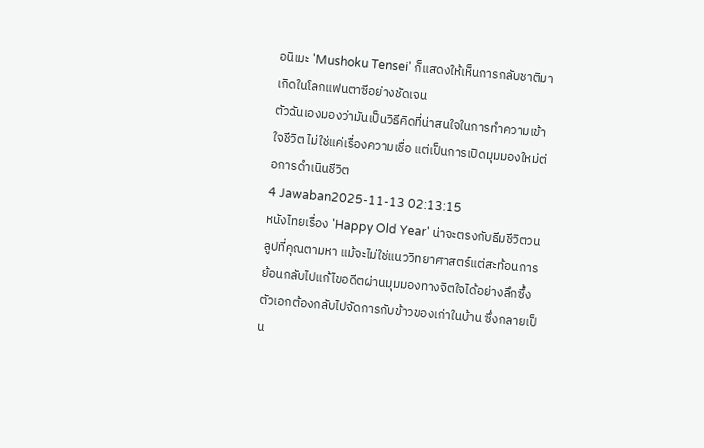อนิเมะ 'Mushoku Tensei' ก็แสดงให้เห็นการกลับชาติมาเกิดในโลกแฟนตาซีอย่างชัดเจน
ตัวฉันเองมองว่ามันเป็นวิธีคิดที่น่าสนใจในการทำความเข้าใจชีวิต ไม่ใช่แค่เรื่องความเชื่อ แต่เป็นการเปิดมุมมองใหม่ต่อการดำเนินชีวิต
4 Jawaban2025-11-13 02:13:15
หนังไทยเรื่อง 'Happy Old Year' น่าจะตรงกับธีมชีวิตวนลูปที่คุณตามหา แม้จะไม่ใช่แนววิทยาศาสตร์แต่สะท้อนการย้อนกลับไปแก้ไขอดีตผ่านมุมมองทางจิตใจได้อย่างลึกซึ้ง
ตัวเอกต้องกลับไปจัดการกับข้าวของเก่าในบ้าน ซึ่งกลายเป็น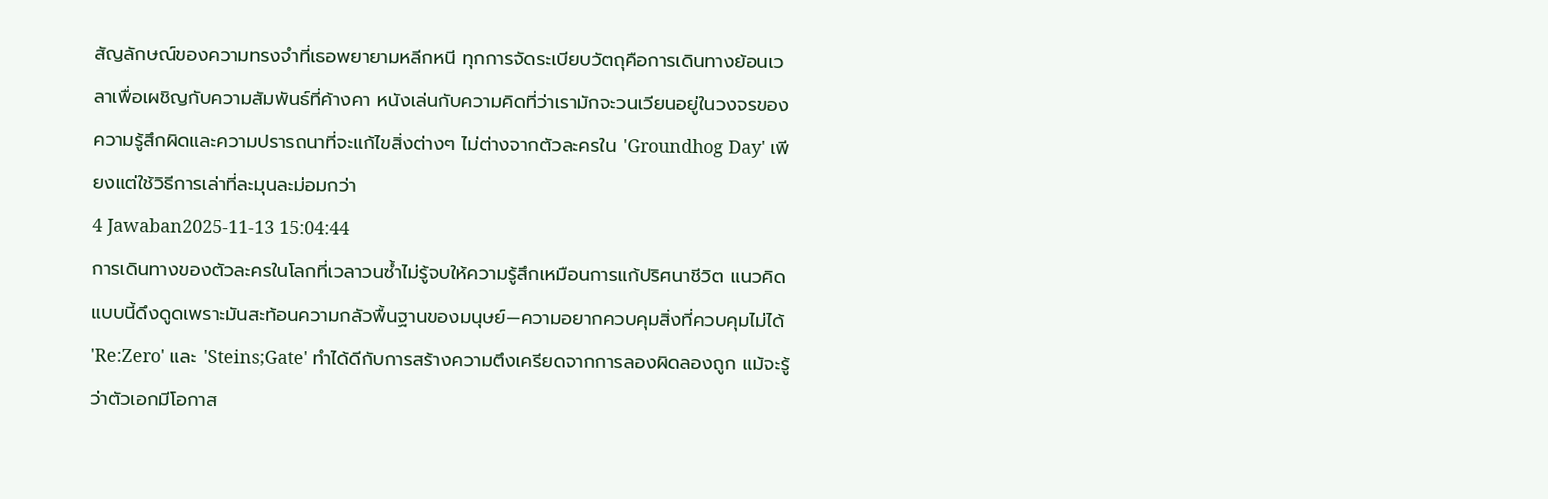สัญลักษณ์ของความทรงจำที่เธอพยายามหลีกหนี ทุกการจัดระเบียบวัตถุคือการเดินทางย้อนเวลาเพื่อเผชิญกับความสัมพันธ์ที่ค้างคา หนังเล่นกับความคิดที่ว่าเรามักจะวนเวียนอยู่ในวงจรของความรู้สึกผิดและความปรารถนาที่จะแก้ไขสิ่งต่างๆ ไม่ต่างจากตัวละครใน 'Groundhog Day' เพียงแต่ใช้วิธีการเล่าที่ละมุนละม่อมกว่า
4 Jawaban2025-11-13 15:04:44
การเดินทางของตัวละครในโลกที่เวลาวนซ้ำไม่รู้จบให้ความรู้สึกเหมือนการแก้ปริศนาชีวิต แนวคิดแบบนี้ดึงดูดเพราะมันสะท้อนความกลัวพื้นฐานของมนุษย์—ความอยากควบคุมสิ่งที่ควบคุมไม่ได้ 'Re:Zero' และ 'Steins;Gate' ทำได้ดีกับการสร้างความตึงเครียดจากการลองผิดลองถูก แม้จะรู้ว่าตัวเอกมีโอกาส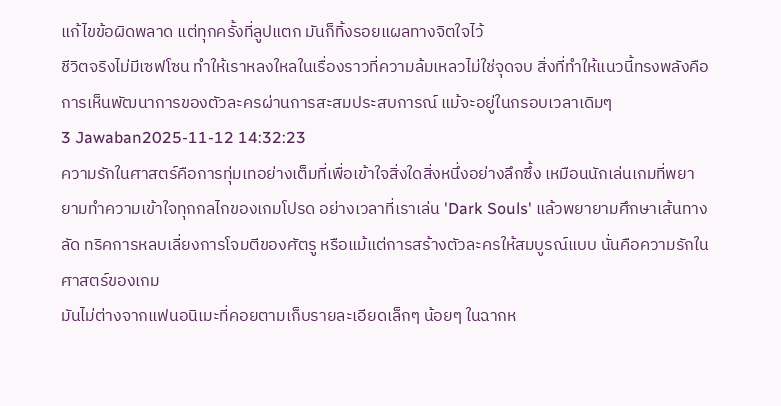แก้ไขข้อผิดพลาด แต่ทุกครั้งที่ลูปแตก มันก็ทิ้งรอยแผลทางจิตใจไว้
ชีวิตจริงไม่มีเซฟโซน ทำให้เราหลงใหลในเรื่องราวที่ความล้มเหลวไม่ใช่จุดจบ สิ่งที่ทำให้แนวนี้ทรงพลังคือการเห็นพัฒนาการของตัวละครผ่านการสะสมประสบการณ์ แม้จะอยู่ในกรอบเวลาเดิมๆ
3 Jawaban2025-11-12 14:32:23
ความรักในศาสตร์คือการทุ่มเทอย่างเต็มที่เพื่อเข้าใจสิ่งใดสิ่งหนึ่งอย่างลึกซึ้ง เหมือนนักเล่นเกมที่พยายามทำความเข้าใจทุกกลไกของเกมโปรด อย่างเวลาที่เราเล่น 'Dark Souls' แล้วพยายามศึกษาเส้นทางลัด ทริคการหลบเลี่ยงการโจมตีของศัตรู หรือแม้แต่การสร้างตัวละครให้สมบูรณ์แบบ นั่นคือความรักในศาสตร์ของเกม
มันไม่ต่างจากแฟนอนิเมะที่คอยตามเก็บรายละเอียดเล็กๆ น้อยๆ ในฉากห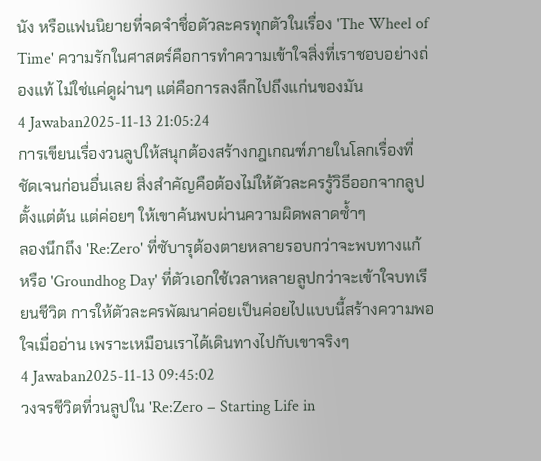นัง หรือแฟนนิยายที่จดจำชื่อตัวละครทุกตัวในเรื่อง 'The Wheel of Time' ความรักในศาสตร์คือการทำความเข้าใจสิ่งที่เราชอบอย่างถ่องแท้ ไม่ใช่แค่ดูผ่านๆ แต่คือการลงลึกไปถึงแก่นของมัน
4 Jawaban2025-11-13 21:05:24
การเขียนเรื่องวนลูปให้สนุกต้องสร้างกฎเกณฑ์ภายในโลกเรื่องที่ชัดเจนก่อนอื่นเลย สิ่งสำคัญคือต้องไม่ให้ตัวละครรู้วิธีออกจากลูปตั้งแต่ต้น แต่ค่อยๆ ให้เขาค้นพบผ่านความผิดพลาดซ้ำๆ
ลองนึกถึง 'Re:Zero' ที่ซับารุต้องตายหลายรอบกว่าจะพบทางแก้ หรือ 'Groundhog Day' ที่ตัวเอกใช้เวลาหลายลูปกว่าจะเข้าใจบทเรียนชีวิต การให้ตัวละครพัฒนาค่อยเป็นค่อยไปแบบนี้สร้างความพอใจเมื่ออ่าน เพราะเหมือนเราได้เดินทางไปกับเขาจริงๆ
4 Jawaban2025-11-13 09:45:02
วงจรชีวิตที่วนลูปใน 'Re:Zero − Starting Life in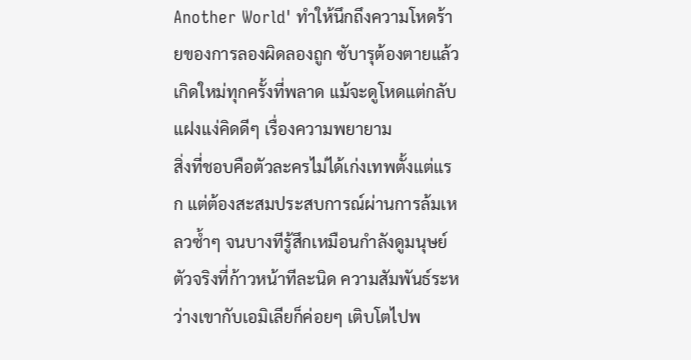Another World' ทำให้นึกถึงความโหดร้ายของการลองผิดลองถูก ซับารุต้องตายแล้วเกิดใหม่ทุกครั้งที่พลาด แม้จะดูโหดแต่กลับแฝงแง่คิดดีๆ เรื่องความพยายาม
สิ่งที่ชอบคือตัวละครไม่ได้เก่งเทพตั้งแต่แรก แต่ต้องสะสมประสบการณ์ผ่านการล้มเหลวซ้ำๆ จนบางทีรู้สึกเหมือนกำลังดูมนุษย์ตัวจริงที่ก้าวหน้าทีละนิด ความสัมพันธ์ระหว่างเขากับเอมิเลียก็ค่อยๆ เติบโตไปพ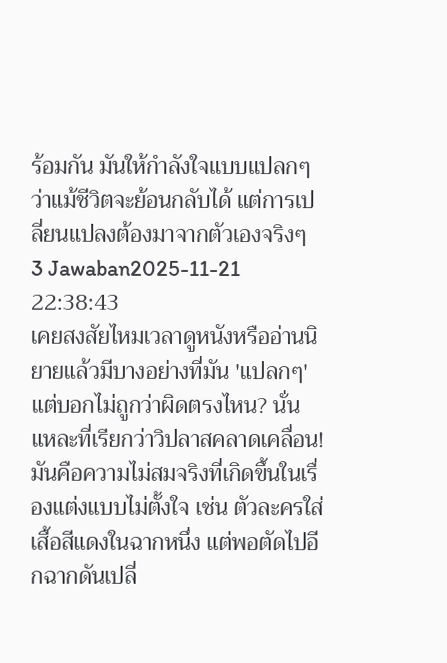ร้อมกัน มันให้กำลังใจแบบแปลกๆ ว่าแม้ชีวิตจะย้อนกลับได้ แต่การเปลี่ยนแปลงต้องมาจากตัวเองจริงๆ
3 Jawaban2025-11-21 22:38:43
เคยสงสัยไหมเวลาดูหนังหรืออ่านนิยายแล้วมีบางอย่างที่มัน 'แปลกๆ' แต่บอกไม่ถูกว่าผิดตรงไหน? นั่นแหละที่เรียกว่าวิปลาสคลาดเคลื่อน! มันคือความไม่สมจริงที่เกิดขึ้นในเรื่องแต่งแบบไม่ตั้งใจ เช่น ตัวละครใส่เสื้อสีแดงในฉากหนึ่ง แต่พอตัดไปอีกฉากดันเปลี่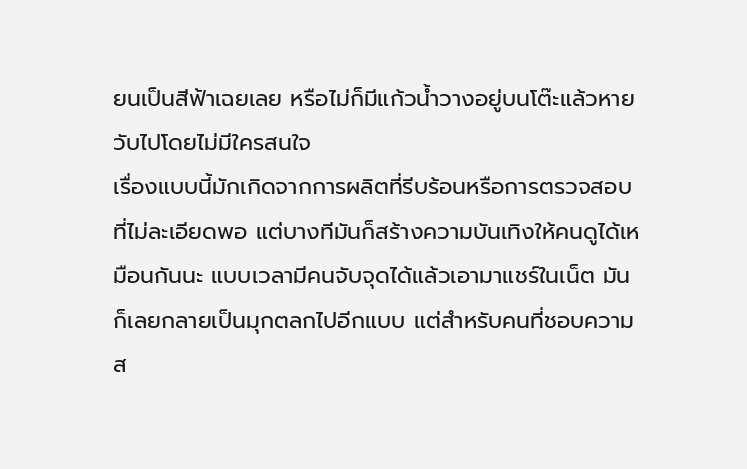ยนเป็นสีฟ้าเฉยเลย หรือไม่ก็มีแก้วน้ำวางอยู่บนโต๊ะแล้วหายวับไปโดยไม่มีใครสนใจ
เรื่องแบบนี้มักเกิดจากการผลิตที่รีบร้อนหรือการตรวจสอบที่ไม่ละเอียดพอ แต่บางทีมันก็สร้างความบันเทิงให้คนดูได้เหมือนกันนะ แบบเวลามีคนจับจุดได้แล้วเอามาแชร์ในเน็ต มันก็เลยกลายเป็นมุกตลกไปอีกแบบ แต่สำหรับคนที่ชอบความส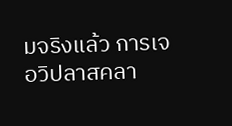มจริงแล้ว การเจอวิปลาสคลา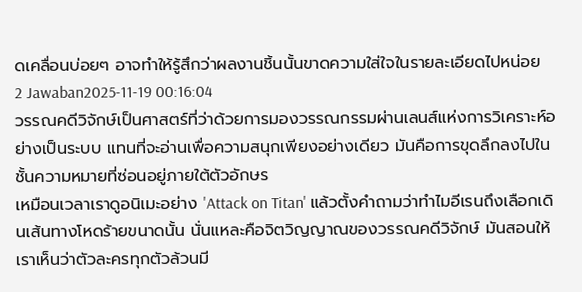ดเคลื่อนบ่อยๆ อาจทำให้รู้สึกว่าผลงานชิ้นนั้นขาดความใส่ใจในรายละเอียดไปหน่อย
2 Jawaban2025-11-19 00:16:04
วรรณคดีวิจักษ์เป็นศาสตร์ที่ว่าด้วยการมองวรรณกรรมผ่านเลนส์แห่งการวิเคราะห์อย่างเป็นระบบ แทนที่จะอ่านเพื่อความสนุกเพียงอย่างเดียว มันคือการขุดลึกลงไปในชั้นความหมายที่ซ่อนอยู่ภายใต้ตัวอักษร
เหมือนเวลาเราดูอนิเมะอย่าง 'Attack on Titan' แล้วตั้งคำถามว่าทำไมอีเรนถึงเลือกเดินเส้นทางโหดร้ายขนาดนั้น นั่นแหละคือจิตวิญญาณของวรรณคดีวิจักษ์ มันสอนให้เราเห็นว่าตัวละครทุกตัวล้วนมี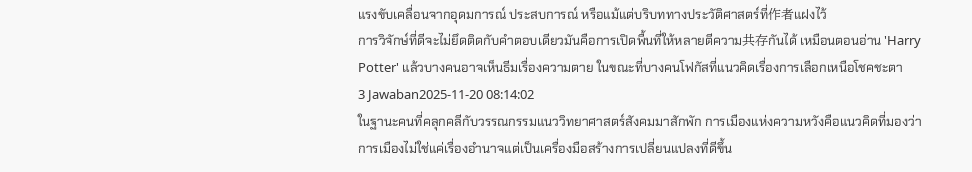แรงขับเคลื่อนจากอุดมการณ์ ประสบการณ์ หรือแม้แต่บริบททางประวัติศาสตร์ที่作者แฝงไว้
การวิจักษ์ที่ดีจะไม่ยึดติดกับคำตอบเดียวมันคือการเปิดพื้นที่ให้หลายตีความ共存กันได้ เหมือนตอนอ่าน 'Harry Potter' แล้วบางคนอาจเห็นธีมเรื่องความตาย ในขณะที่บางคนโฟกัสที่แนวคิดเรื่องการเลือกเหนือโชคชะตา
3 Jawaban2025-11-20 08:14:02
ในฐานะคนที่คลุกคลีกับวรรณกรรมแนววิทยาศาสตร์สังคมมาสักพัก การเมืองแห่งความหวังคือแนวคิดที่มองว่าการเมืองไม่ใช่แค่เรื่องอำนาจแต่เป็นเครื่องมือสร้างการเปลี่ยนแปลงที่ดีขึ้น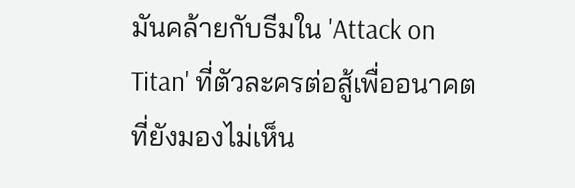มันคล้ายกับธีมใน 'Attack on Titan' ที่ตัวละครต่อสู้เพื่ออนาคตที่ยังมองไม่เห็น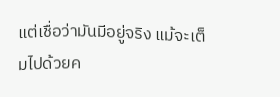แต่เชื่อว่ามันมีอยู่จริง แม้จะเต็มไปด้วยค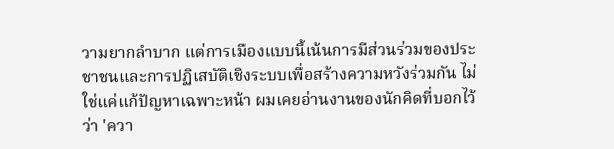วามยากลำบาก แต่การเมืองแบบนี้เน้นการมีส่วนร่วมของประชาชนและการปฏิเสบัติเชิงระบบเพื่อสร้างความหวังร่วมกัน ไม่ใช่แค่แก้ปัญหาเฉพาะหน้า ผมเคยอ่านงานของนักคิดที่บอกไว้ว่า 'ควา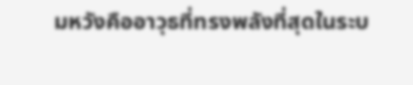มหวังคืออาวุธที่ทรงพลังที่สุดในระบ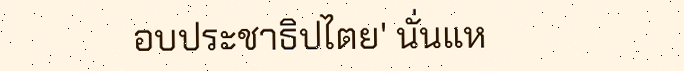อบประชาธิปไตย' นั่นแห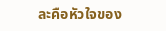ละคือหัวใจของ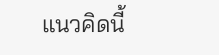แนวคิดนี้